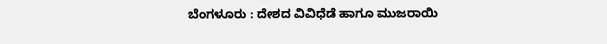ಬೆಂಗಳೂರು : ದೇಶದ ವಿವಿಧೆಡೆ ಹಾಗೂ ಮುಜರಾಯಿ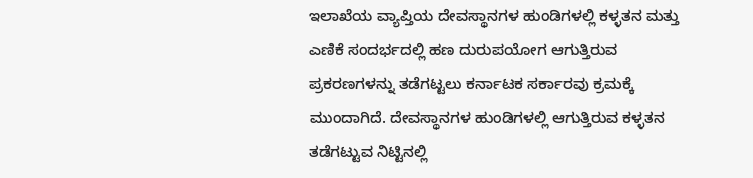ಇಲಾಖೆಯ ವ್ಯಾಪ್ತಿಯ ದೇವಸ್ಥಾನಗಳ ಹುಂಡಿಗಳಲ್ಲಿ ಕಳ್ಳತನ ಮತ್ತು ಎಣಿಕೆ ಸಂದರ್ಭದಲ್ಲಿ ಹಣ ದುರುಪಯೋಗ ಆಗುತ್ತಿರುವ ಪ್ರಕರಣಗಳನ್ನು ತಡೆಗಟ್ಟಲು ಕರ್ನಾಟಕ ಸರ್ಕಾರವು ಕ್ರಮಕ್ಕೆ ಮುಂದಾಗಿದೆ. ದೇವಸ್ಥಾನಗಳ ಹುಂಡಿಗಳಲ್ಲಿ ಆಗುತ್ತಿರುವ ಕಳ್ಳತನ ತಡೆಗಟ್ಟುವ ನಿಟ್ಟಿನಲ್ಲಿ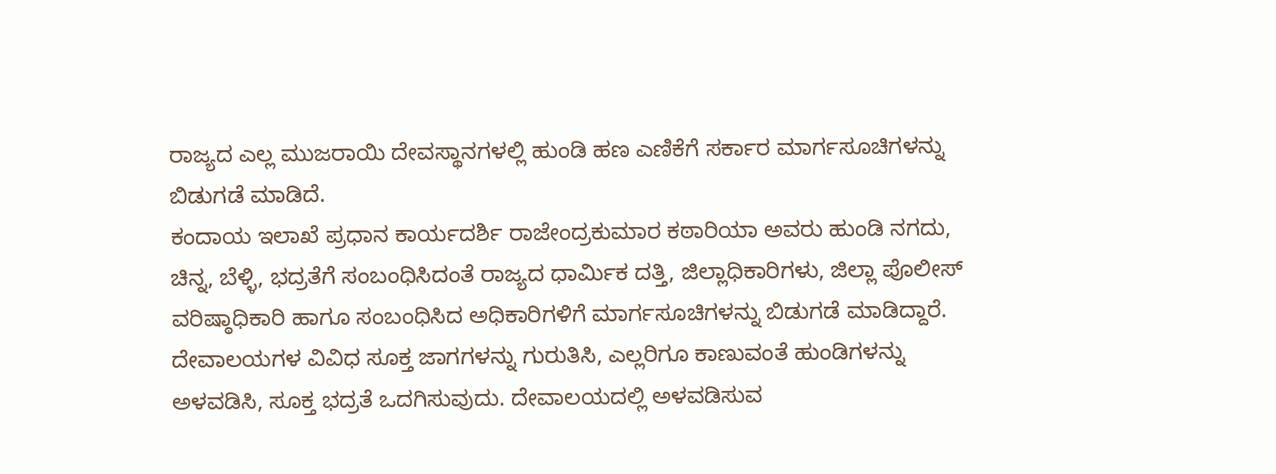ರಾಜ್ಯದ ಎಲ್ಲ ಮುಜರಾಯಿ ದೇವಸ್ಥಾನಗಳಲ್ಲಿ ಹುಂಡಿ ಹಣ ಎಣಿಕೆಗೆ ಸರ್ಕಾರ ಮಾರ್ಗಸೂಚಿಗಳನ್ನು ಬಿಡುಗಡೆ ಮಾಡಿದೆ.
ಕಂದಾಯ ಇಲಾಖೆ ಪ್ರಧಾನ ಕಾರ್ಯದರ್ಶಿ ರಾಜೇಂದ್ರಕುಮಾರ ಕಠಾರಿಯಾ ಅವರು ಹುಂಡಿ ನಗದು, ಚಿನ್ನ, ಬೆಳ್ಳಿ, ಭದ್ರತೆಗೆ ಸಂಬಂಧಿಸಿದಂತೆ ರಾಜ್ಯದ ಧಾರ್ಮಿಕ ದತ್ತಿ, ಜಿಲ್ಲಾಧಿಕಾರಿಗಳು, ಜಿಲ್ಲಾ ಪೊಲೀಸ್ ವರಿಷ್ಠಾಧಿಕಾರಿ ಹಾಗೂ ಸಂಬಂಧಿಸಿದ ಅಧಿಕಾರಿಗಳಿಗೆ ಮಾರ್ಗಸೂಚಿಗಳನ್ನು ಬಿಡುಗಡೆ ಮಾಡಿದ್ದಾರೆ.
ದೇವಾಲಯಗಳ ವಿವಿಧ ಸೂಕ್ತ ಜಾಗಗಳನ್ನು ಗುರುತಿಸಿ, ಎಲ್ಲರಿಗೂ ಕಾಣುವಂತೆ ಹುಂಡಿಗಳನ್ನು ಅಳವಡಿಸಿ, ಸೂಕ್ತ ಭದ್ರತೆ ಒದಗಿಸುವುದು. ದೇವಾಲಯದಲ್ಲಿ ಅಳವಡಿಸುವ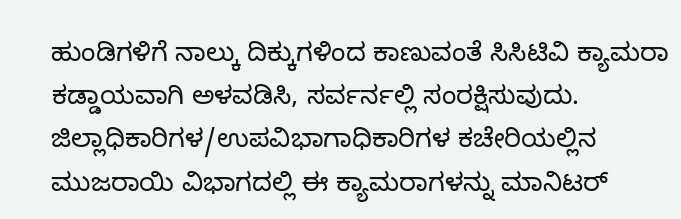ಹುಂಡಿಗಳಿಗೆ ನಾಲ್ಕು ದಿಕ್ಕುಗಳಿಂದ ಕಾಣುವಂತೆ ಸಿಸಿಟಿವಿ ಕ್ಯಾಮರಾ ಕಡ್ಡಾಯವಾಗಿ ಅಳವಡಿಸಿ, ಸರ್ವರ್ನಲ್ಲಿ ಸಂರಕ್ಷಿಸುವುದು. ಜಿಲ್ಲಾಧಿಕಾರಿಗಳ/ಉಪವಿಭಾಗಾಧಿಕಾರಿಗಳ ಕಚೇರಿಯಲ್ಲಿನ ಮುಜರಾಯಿ ವಿಭಾಗದಲ್ಲಿ ಈ ಕ್ಯಾಮರಾಗಳನ್ನು ಮಾನಿಟರ್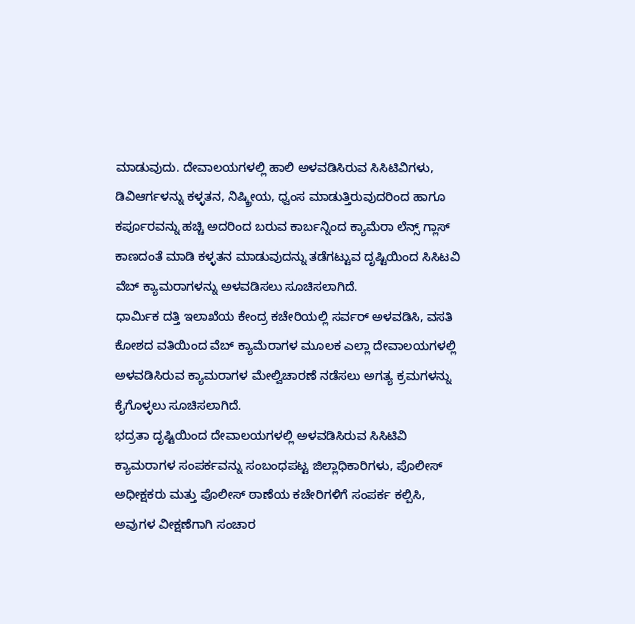ಮಾಡುವುದು. ದೇವಾಲಯಗಳಲ್ಲಿ ಹಾಲಿ ಅಳವಡಿಸಿರುವ ಸಿಸಿಟಿವಿಗಳು, ಡಿವಿಆರ್ಗಳನ್ನು ಕಳ್ಳತನ, ನಿಷ್ಕ್ರೀಯ, ಧ್ವಂಸ ಮಾಡುತ್ತಿರುವುದರಿಂದ ಹಾಗೂ ಕರ್ಪೂರವನ್ನು ಹಚ್ಚಿ ಅದರಿಂದ ಬರುವ ಕಾರ್ಬನ್ನಿಂದ ಕ್ಯಾಮೆರಾ ಲೆನ್ಸ್ ಗ್ಲಾಸ್ ಕಾಣದಂತೆ ಮಾಡಿ ಕಳ್ಳತನ ಮಾಡುವುದನ್ನು ತಡೆಗಟ್ಟುವ ದೃಷ್ಟಿಯಿಂದ ಸಿಸಿಟವಿ ವೆಬ್ ಕ್ಯಾಮರಾಗಳನ್ನು ಅಳವಡಿಸಲು ಸೂಚಿಸಲಾಗಿದೆ.
ಧಾರ್ಮಿಕ ದತ್ತಿ ಇಲಾಖೆಯ ಕೇಂದ್ರ ಕಚೇರಿಯಲ್ಲಿ ಸರ್ವರ್ ಅಳವಡಿಸಿ, ವಸತಿ ಕೋಶದ ವತಿಯಿಂದ ವೆಬ್ ಕ್ಯಾಮೆರಾಗಳ ಮೂಲಕ ಎಲ್ಲಾ ದೇವಾಲಯಗಳಲ್ಲಿ ಅಳವಡಿಸಿರುವ ಕ್ಯಾಮರಾಗಳ ಮೇಲ್ವಿಚಾರಣೆ ನಡೆಸಲು ಅಗತ್ಯ ಕ್ರಮಗಳನ್ನು ಕೈಗೊಳ್ಳಲು ಸೂಚಿಸಲಾಗಿದೆ.
ಭದ್ರತಾ ದೃಷ್ಟಿಯಿಂದ ದೇವಾಲಯಗಳಲ್ಲಿ ಅಳವಡಿಸಿರುವ ಸಿಸಿಟಿವಿ ಕ್ಯಾಮರಾಗಳ ಸಂಪರ್ಕವನ್ನು ಸಂಬಂಧಪಟ್ಟ ಜಿಲ್ಲಾಧಿಕಾರಿಗಳು, ಪೊಲೀಸ್ ಅಧೀಕ್ಷಕರು ಮತ್ತು ಪೊಲೀಸ್ ಠಾಣೆಯ ಕಚೇರಿಗಳಿಗೆ ಸಂಪರ್ಕ ಕಲ್ಪಿಸಿ, ಅವುಗಳ ವೀಕ್ಷಣೆಗಾಗಿ ಸಂಚಾರ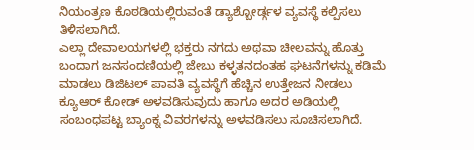ನಿಯಂತ್ರಣ ಕೊಠಡಿಯಲ್ಲಿರುವಂತೆ ಡ್ಯಾಶ್ಬೋರ್ಡ್ಗಳ ವ್ಯವಸ್ಥೆ ಕಲ್ಪಿಸಲು ತಿಳಿಸಲಾಗಿದೆ.
ಎಲ್ಲಾ ದೇವಾಲಯಗಳಲ್ಲಿ ಭಕ್ತರು ನಗದು ಅಥವಾ ಚೀಲವನ್ನು ಹೊತ್ತು ಬಂದಾಗ ಜನಸಂದಣಿಯಲ್ಲಿ ಜೇಬು ಕಳ್ಳತನದಂತಹ ಘಟನೆಗಳನ್ನು ಕಡಿಮೆ ಮಾಡಲು ಡಿಜಿಟಲ್ ಪಾವತಿ ವ್ಯವಸ್ಥೆಗೆ ಹೆಚ್ಚಿನ ಉತ್ತೇಜನ ನೀಡಲು ಕ್ಯೂಆರ್ ಕೋಡ್ ಅಳವಡಿಸುವುದು ಹಾಗೂ ಅದರ ಅಡಿಯಲ್ಲಿ ಸಂಬಂಧಪಟ್ಟ ಬ್ಯಾಂಕ್ನ ವಿವರಗಳನ್ನು ಅಳವಡಿಸಲು ಸೂಚಿಸಲಾಗಿದೆ.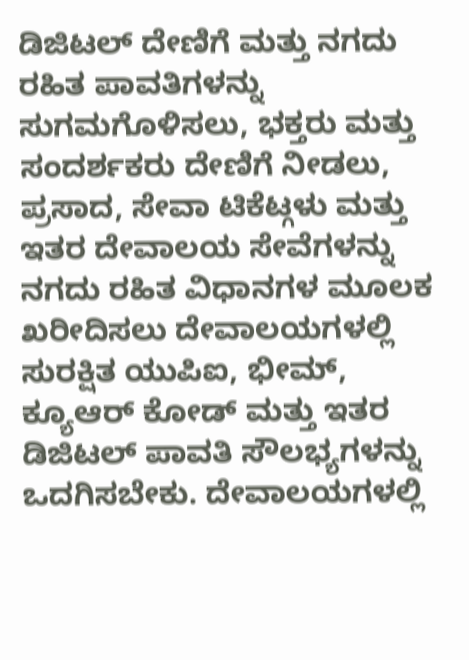ಡಿಜಿಟಲ್ ದೇಣಿಗೆ ಮತ್ತು ನಗದು ರಹಿತ ಪಾವತಿಗಳನ್ನು ಸುಗಮಗೊಳಿಸಲು, ಭಕ್ತರು ಮತ್ತು ಸಂದರ್ಶಕರು ದೇಣಿಗೆ ನೀಡಲು, ಪ್ರಸಾದ, ಸೇವಾ ಟಿಕೆಟ್ಗಳು ಮತ್ತು ಇತರ ದೇವಾಲಯ ಸೇವೆಗಳನ್ನು ನಗದು ರಹಿತ ವಿಧಾನಗಳ ಮೂಲಕ ಖರೀದಿಸಲು ದೇವಾಲಯಗಳಲ್ಲಿ ಸುರಕ್ಷಿತ ಯುಪಿಐ, ಭೀಮ್, ಕ್ಯೂಆರ್ ಕೋಡ್ ಮತ್ತು ಇತರ ಡಿಜಿಟಲ್ ಪಾವತಿ ಸೌಲಭ್ಯಗಳನ್ನು ಒದಗಿಸಬೇಕು. ದೇವಾಲಯಗಳಲ್ಲಿ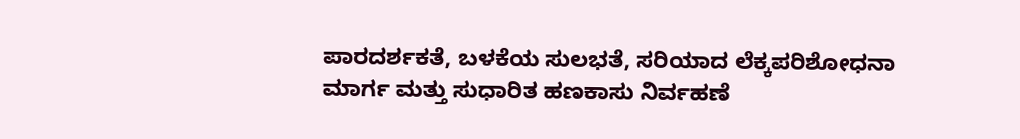ಪಾರದರ್ಶಕತೆ, ಬಳಕೆಯ ಸುಲಭತೆ, ಸರಿಯಾದ ಲೆಕ್ಕಪರಿಶೋಧನಾ ಮಾರ್ಗ ಮತ್ತು ಸುಧಾರಿತ ಹಣಕಾಸು ನಿರ್ವಹಣೆ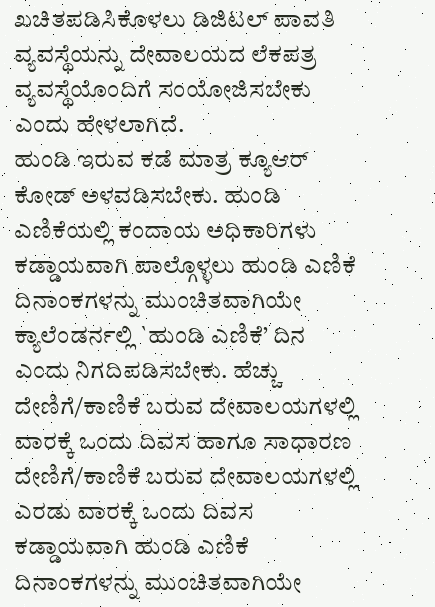ಖಚಿತಪಡಿಸಿಕೊಳಲು ಡಿಜಿಟಲ್ ಪಾವತಿ ವ್ಯವಸ್ಥೆಯನ್ನು ದೇವಾಲಯದ ಲೆಕಪತ್ರ ವ್ಯವಸ್ಥೆಯೊಂದಿಗೆ ಸಂಯೋಜಿಸಬೇಕು ಎಂದು ಹೇಳಲಾಗಿದೆ.
ಹುಂಡಿ ಇರುವ ಕಡೆ ಮಾತ್ರ ಕ್ಯೂಆರ್ ಕೋಡ್ ಅಳವಡಿಸಬೇಕು. ಹುಂಡಿ ಎಣಿಕೆಯಲ್ಲಿ ಕಂದಾಯ ಅಧಿಕಾರಿಗಳು ಕಡ್ಡಾಯವಾಗಿ ಪಾಲ್ಗೊಳ್ಳಲು ಹುಂಡಿ ಎಣಿಕೆ ದಿನಾಂಕಗಳನ್ನು ಮುಂಚಿತವಾಗಿಯೇ ಕ್ಯಾಲೆಂಡರ್ನಲ್ಲಿ `ಹುಂಡಿ ಎಣಿಕೆ’ ದಿನ ಎಂದು ನಿಗದಿಪಡಿಸಬೇಕು. ಹೆಚ್ಚು ದೇಣಿಗೆ/ಕಾಣಿಕೆ ಬರುವ ದೇವಾಲಯಗಳಲ್ಲಿ ವಾರಕ್ಕೆ ಒಂದು ದಿವಸ ಹಾಗೂ ಸಾಧಾರಣ ದೇಣಿಗೆ/ಕಾಣಿಕೆ ಬರುವ ದೇವಾಲಯಗಳಲ್ಲಿ ಎರಡು ವಾರಕ್ಕೆ ಒಂದು ದಿವಸ ಕಡ್ಡಾಯವಾಗಿ ಹುಂಡಿ ಎಣಿಕೆ ದಿನಾಂಕಗಳನ್ನು ಮುಂಚಿತವಾಗಿಯೇ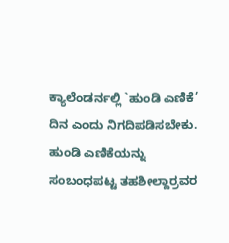ಕ್ಯಾಲೆಂಡರ್ನಲ್ಲಿ `ಹುಂಡಿ ಎಣಿಕೆ’ ದಿನ ಎಂದು ನಿಗದಿಪಡಿಸಬೇಕು. ಹುಂಡಿ ಎಣಿಕೆಯನ್ನು ಸಂಬಂಧಪಟ್ಟ ತಹಶೀಲ್ದಾರ್ರವರ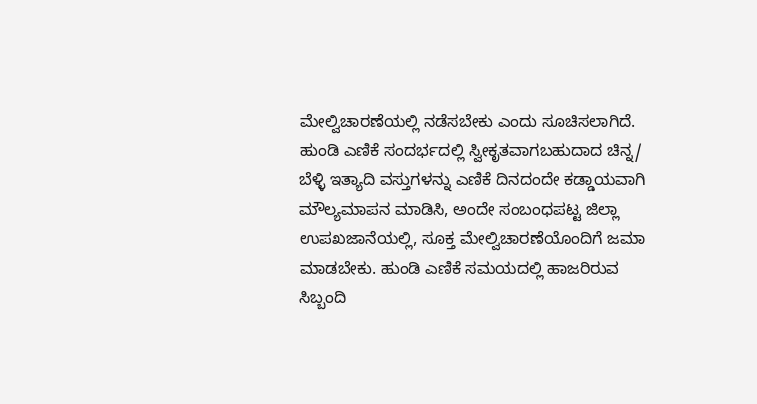ಮೇಲ್ವಿಚಾರಣೆಯಲ್ಲಿ ನಡೆಸಬೇಕು ಎಂದು ಸೂಚಿಸಲಾಗಿದೆ.
ಹುಂಡಿ ಎಣಿಕೆ ಸಂದರ್ಭದಲ್ಲಿ ಸ್ವೀಕೃತವಾಗಬಹುದಾದ ಚಿನ್ನ/ ಬೆಳ್ಳಿ ಇತ್ಯಾದಿ ವಸ್ತುಗಳನ್ನು ಎಣಿಕೆ ದಿನದಂದೇ ಕಡ್ಡಾಯವಾಗಿ ಮೌಲ್ಯಮಾಪನ ಮಾಡಿಸಿ, ಅಂದೇ ಸಂಬಂಧಪಟ್ಟ ಜಿಲ್ಲಾ ಉಪಖಜಾನೆಯಲ್ಲಿ, ಸೂಕ್ತ ಮೇಲ್ವಿಚಾರಣೆಯೊಂದಿಗೆ ಜಮಾ ಮಾಡಬೇಕು. ಹುಂಡಿ ಎಣಿಕೆ ಸಮಯದಲ್ಲಿ ಹಾಜರಿರುವ ಸಿಬ್ಬಂದಿ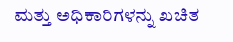ಮತ್ತು ಅಧಿಕಾರಿಗಳನ್ನು ಖಚಿತ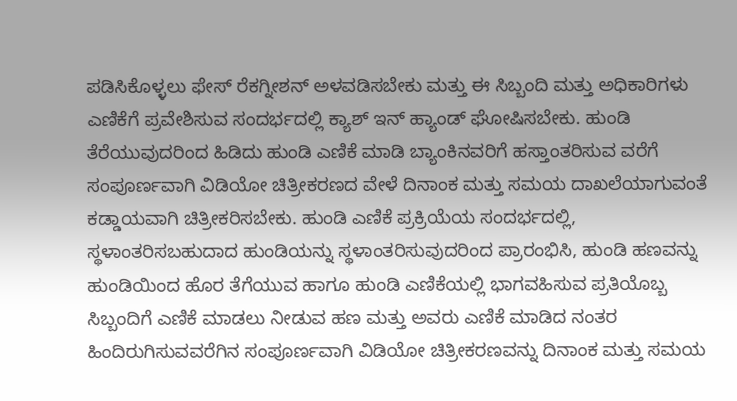ಪಡಿಸಿಕೊಳ್ಳಲು ಫೇಸ್ ರೆಕಗ್ನೀಶನ್ ಅಳವಡಿಸಬೇಕು ಮತ್ತು ಈ ಸಿಬ್ಬಂದಿ ಮತ್ತು ಅಧಿಕಾರಿಗಳು ಎಣಿಕೆಗೆ ಪ್ರವೇಶಿಸುವ ಸಂದರ್ಭದಲ್ಲಿ ಕ್ಯಾಶ್ ಇನ್ ಹ್ಯಾಂಡ್ ಘೋಷಿಸಬೇಕು. ಹುಂಡಿ ತೆರೆಯುವುದರಿಂದ ಹಿಡಿದು ಹುಂಡಿ ಎಣಿಕೆ ಮಾಡಿ ಬ್ಯಾಂಕಿನವರಿಗೆ ಹಸ್ತಾಂತರಿಸುವ ವರೆಗೆ ಸಂಪೂರ್ಣವಾಗಿ ವಿಡಿಯೋ ಚಿತ್ರೀಕರಣದ ವೇಳೆ ದಿನಾಂಕ ಮತ್ತು ಸಮಯ ದಾಖಲೆಯಾಗುವಂತೆ ಕಡ್ಡಾಯವಾಗಿ ಚಿತ್ರೀಕರಿಸಬೇಕು. ಹುಂಡಿ ಎಣಿಕೆ ಪ್ರಕ್ರಿಯೆಯ ಸಂದರ್ಭದಲ್ಲಿ, ಸ್ಥಳಾಂತರಿಸಬಹುದಾದ ಹುಂಡಿಯನ್ನು ಸ್ಥಳಾಂತರಿಸುವುದರಿಂದ ಪ್ರಾರಂಭಿಸಿ, ಹುಂಡಿ ಹಣವನ್ನು ಹುಂಡಿಯಿಂದ ಹೊರ ತೆಗೆಯುವ ಹಾಗೂ ಹುಂಡಿ ಎಣಿಕೆಯಲ್ಲಿ ಭಾಗವಹಿಸುವ ಪ್ರತಿಯೊಬ್ಬ ಸಿಬ್ಬಂದಿಗೆ ಎಣಿಕೆ ಮಾಡಲು ನೀಡುವ ಹಣ ಮತ್ತು ಅವರು ಎಣಿಕೆ ಮಾಡಿದ ನಂತರ ಹಿಂದಿರುಗಿಸುವವರೆಗಿನ ಸಂಪೂರ್ಣವಾಗಿ ವಿಡಿಯೋ ಚಿತ್ರೀಕರಣವನ್ನು ದಿನಾಂಕ ಮತ್ತು ಸಮಯ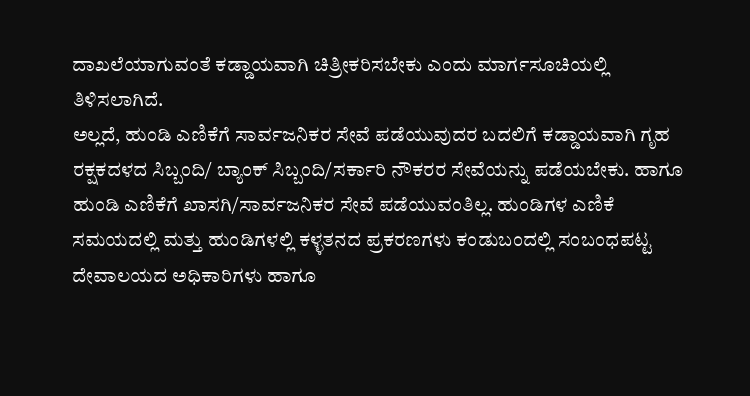ದಾಖಲೆಯಾಗುವಂತೆ ಕಡ್ಡಾಯವಾಗಿ ಚಿತ್ರೀಕರಿಸಬೇಕು ಎಂದು ಮಾರ್ಗಸೂಚಿಯಲ್ಲಿ ತಿಳಿಸಲಾಗಿದೆ.
ಅಲ್ಲದೆ, ಹುಂಡಿ ಎಣಿಕೆಗೆ ಸಾರ್ವಜನಿಕರ ಸೇವೆ ಪಡೆಯುವುದರ ಬದಲಿಗೆ ಕಡ್ಡಾಯವಾಗಿ ಗೃಹ ರಕ್ಷಕದಳದ ಸಿಬ್ಬಂದಿ/ ಬ್ಯಾಂಕ್ ಸಿಬ್ಬಂದಿ/ಸರ್ಕಾರಿ ನೌಕರರ ಸೇವೆಯನ್ನು ಪಡೆಯಬೇಕು. ಹಾಗೂ ಹುಂಡಿ ಎಣಿಕೆಗೆ ಖಾಸಗಿ/ಸಾರ್ವಜನಿಕರ ಸೇವೆ ಪಡೆಯುವಂತಿಲ್ಲ. ಹುಂಡಿಗಳ ಎಣಿಕೆ ಸಮಯದಲ್ಲಿ ಮತ್ತು ಹುಂಡಿಗಳಲ್ಲಿ ಕಳ್ಳತನದ ಪ್ರಕರಣಗಳು ಕಂಡುಬಂದಲ್ಲಿ ಸಂಬಂಧಪಟ್ಟ ದೇವಾಲಯದ ಅಧಿಕಾರಿಗಳು ಹಾಗೂ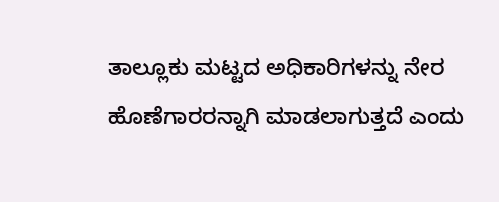ತಾಲ್ಲೂಕು ಮಟ್ಟದ ಅಧಿಕಾರಿಗಳನ್ನು ನೇರ ಹೊಣೆಗಾರರನ್ನಾಗಿ ಮಾಡಲಾಗುತ್ತದೆ ಎಂದು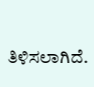ತಿಳಿಸಲಾಗಿದೆ.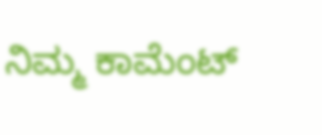ನಿಮ್ಮ ಕಾಮೆಂಟ್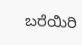ಬರೆಯಿರಿ